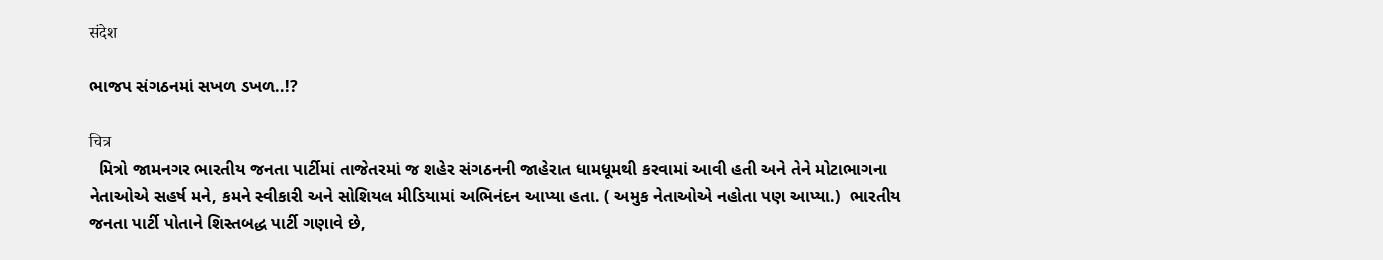संदेश

ભાજપ સંગઠનમાં સખળ ડખળ..!?

चित्र
  મિત્રો જામનગર ભારતીય જનતા પાર્ટીમાં તાજેતરમાં જ શહેર સંગઠનની જાહેરાત ધામધૂમથી કરવામાં આવી હતી અને તેને મોટાભાગના નેતાઓએ સહર્ષ મને, કમને સ્વીકારી અને સોશિયલ મીડિયામાં અભિનંદન આપ્યા હતા. ( અમુક નેતાઓએ નહોતા પણ આપ્યા.)  ભારતીય જનતા પાર્ટી પોતાને શિસ્તબદ્ધ પાર્ટી ગણાવે છે,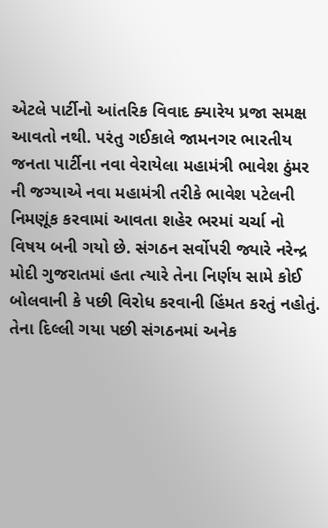એટલે પાર્ટીનો આંતરિક વિવાદ ક્યારેય પ્રજા સમક્ષ આવતો નથી. પરંતુ ગઈકાલે જામનગર ભારતીય જનતા પાર્ટીના નવા વેરાયેલા મહામંત્રી ભાવેશ ઠુંમર ની જગ્યાએ નવા મહામંત્રી તરીકે ભાવેશ પટેલની નિમણૂંક કરવામાં આવતા શહેર ભરમાં ચર્ચા નો વિષય બની ગયો છે. સંગઠન સર્વોપરી જ્યારે નરેન્દ્ર મોદી ગુજરાતમાં હતા ત્યારે તેના નિર્ણય સામે કોઈ બોલવાની કે પછી વિરોધ કરવાની હિંમત કરતું નહોતું. તેના દિલ્લી ગયા પછી સંગઠનમાં અનેક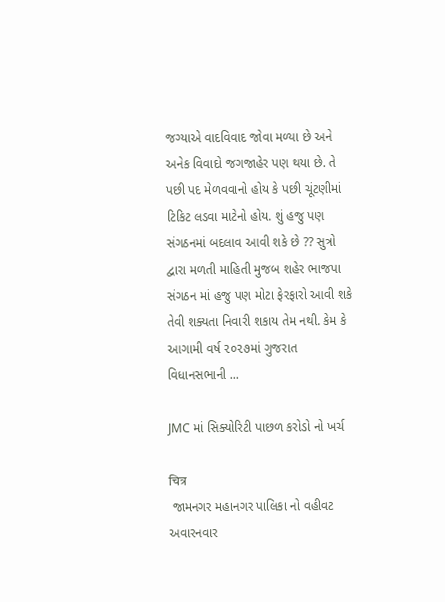જગ્યાએ વાદવિવાદ જોવા મળ્યા છે અને અનેક વિવાદો જગજાહેર પણ થયા છે. તે પછી પદ મેળવવાનો હોય કે પછી ચૂંટણીમાં ટિકિટ લડવા માટેનો હોય. શું હજુ પણ સંગઠનમાં બદલાવ આવી શકે છે ?? સુત્રો દ્વારા મળતી માહિતી મુજબ શહેર ભાજપા સંગઠન માં હજુ પણ મોટા ફેરફારો આવી શકે તેવી શક્યતા નિવારી શકાય તેમ નથી. કેમ કે આગામી વર્ષ ૨૦૨૭માં ગુજરાત વિધાનસભાની ...

JMC માં સિક્યોરિટી પાછળ કરોડો નો ખર્ચ

चित्र
 જામનગર મહાનગર પાલિકા નો વહીવટ અવારનવાર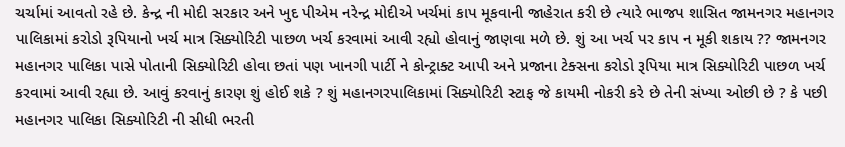ચર્ચામાં આવતો રહે છે. કેન્દ્ર ની મોદી સરકાર અને ખુદ પીએમ નરેન્દ્ર મોદીએ ખર્ચમાં કાપ મૂકવાની જાહેરાત કરી છે ત્યારે ભાજપ શાસિત જામનગર મહાનગર પાલિકામાં કરોડો રૂપિયાનો ખર્ચ માત્ર સિક્યોરિટી પાછળ ખર્ચ કરવામાં આવી રહ્યો હોવાનું જાણવા મળે છે. શું આ ખર્ચ પર કાપ ન મૂકી શકાય ?? જામનગર મહાનગર પાલિકા પાસે પોતાની સિક્યોરિટી હોવા છતાં પણ ખાનગી પાર્ટી ને કોન્ટ્રાક્ટ આપી અને પ્રજાના ટેક્સના કરોડો રૂપિયા માત્ર સિક્યોરિટી પાછળ ખર્ચ કરવામાં આવી રહ્યા છે. આવું કરવાનું કારણ શું હોઈ શકે ? શું મહાનગરપાલિકામાં સિક્યોરિટી સ્ટાફ જે કાયમી નોકરી કરે છે તેની સંખ્યા ઓછી છે ? કે પછી મહાનગર પાલિકા સિક્યોરિટી ની સીધી ભરતી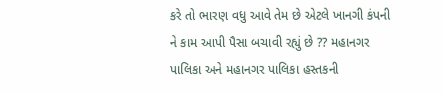કરે તો ભારણ વધુ આવે તેમ છે એટલે ખાનગી કંપની ને કામ આપી પૈસા બચાવી રહ્યું છે ?? મહાનગર પાલિકા અને મહાનગર પાલિકા હસ્તકની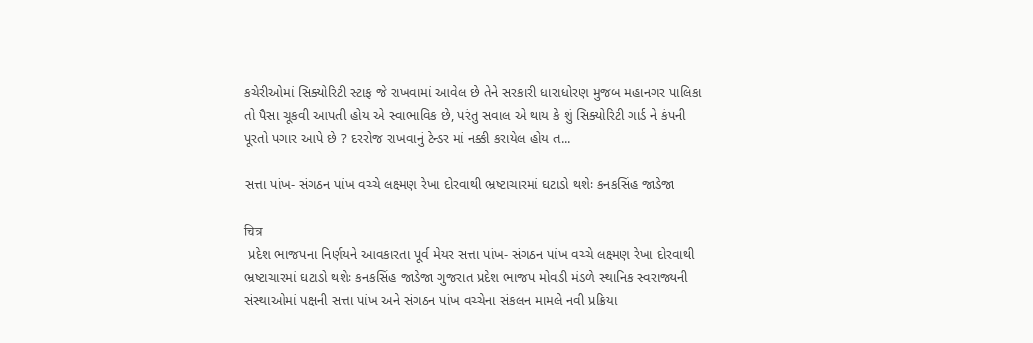કચેરીઓમાં સિક્યોરિટી સ્ટાફ જે રાખવામાં આવેલ છે તેને સરકારી ધારાધોરણ મુજબ મહાનગર પાલિકા તો પૈસા ચૂકવી આપતી હોય એ સ્વાભાવિક છે, પરંતુ સવાલ એ થાય કે શું સિક્યોરિટી ગાર્ડ ને કંપની પૂરતો પગાર આપે છે ? દરરોજ રાખવાનું ટેન્ડર માં નક્કી કરાયેલ હોય ત...

સત્તા પાંખ- સંગઠન પાંખ વચ્ચે લક્ષ્મણ રેખા દોરવાથી ભ્રષ્ટાચારમાં ઘટાડો થશેઃ કનકસિંહ જાડેજા

चित्र
 પ્રદેશ ભાજપના નિર્ણયને આવકારતા પૂર્વ મેયર સત્તા પાંખ- સંગઠન પાંખ વચ્ચે લક્ષ્મણ રેખા દોરવાથી ભ્રષ્ટાચારમાં ઘટાડો થશેઃ કનકસિંહ જાડેજા ગુજરાત પ્રદેશ ભાજપ મોવડી મંડળે સ્થાનિક સ્વરાજ્યની સંસ્થાઓમાં પક્ષની સત્તા પાંખ અને સંગઠન પાંખ વચ્ચેના સંકલન મામલે નવી પ્રક્રિયા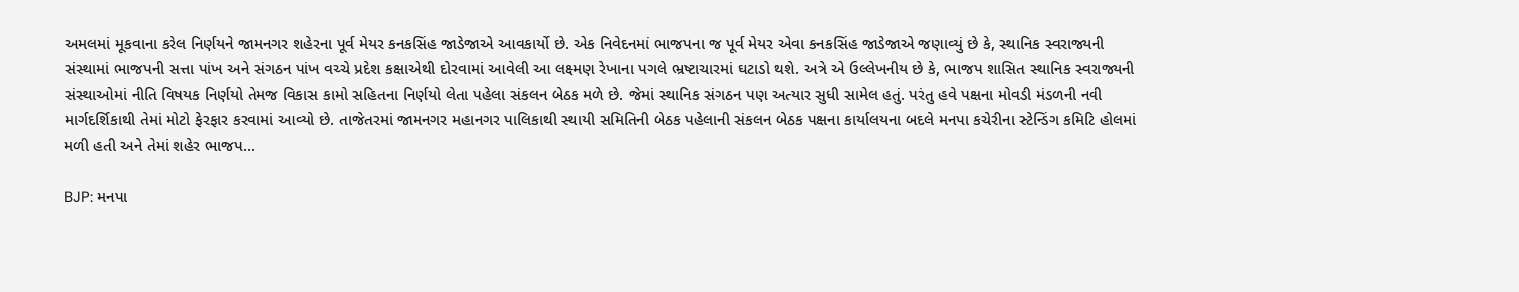અમલમાં મૂકવાના કરેલ નિર્ણયને જામનગર શહેરના પૂર્વ મેયર કનકસિંહ જાડેજાએ આવકાર્યો છે. એક નિવેદનમાં ભાજપના જ પૂર્વ મેયર એવા કનકસિંહ જાડેજાએ જણાવ્યું છે કે, સ્થાનિક સ્વરાજ્યની સંસ્થામાં ભાજપની સત્તા પાંખ અને સંગઠન પાંખ વચ્ચે પ્રદેશ કક્ષાએથી દોરવામાં આવેલી આ લક્ષ્મણ રેખાના પગલે ભ્રષ્ટાચારમાં ઘટાડો થશે. અત્રે એ ઉલ્લેખનીય છે કે, ભાજપ શાસિત સ્થાનિક સ્વરાજ્યની સંસ્થાઓમાં નીતિ વિષયક નિર્ણયો તેમજ વિકાસ કામો સહિતના નિર્ણયો લેતા પહેલા સંકલન બેઠક મળે છે. જેમાં સ્થાનિક સંગઠન પણ અત્યાર સુધી સામેલ હતું. પરંતુ હવે પક્ષના મોવડી મંડળની નવી માર્ગદર્શિકાથી તેમાં મોટો ફેરફાર કરવામાં આવ્યો છે. તાજેતરમાં જામનગર મહાનગર પાલિકાથી સ્થાયી સમિતિની બેઠક પહેલાની સંકલન બેઠક પક્ષના કાર્યાલયના બદલે મનપા કચેરીના સ્ટેન્ડિંગ કમિટિ હોલમાં મળી હતી અને તેમાં શહેર ભાજપ...

BJP: મનપા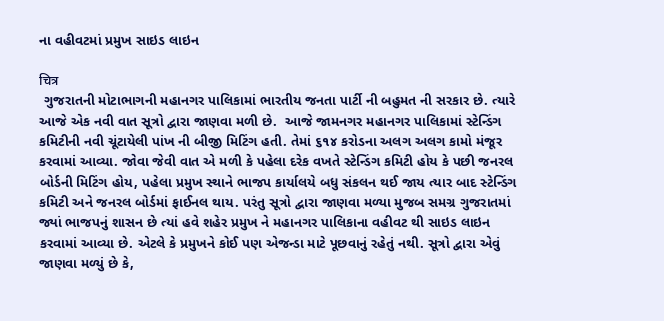ના વહીવટમાં પ્રમુખ સાઇડ લાઇન

चित्र
 ગુજરાતની મોટાભાગની મહાનગર પાલિકામાં ભારતીય જનતા પાર્ટી ની બહુમત ની સરકાર છે. ત્યારે આજે એક નવી વાત સૂત્રો દ્વારા જાણવા મળી છે.  આજે જામનગર મહાનગર પાલિકામાં સ્ટેન્ડિંગ કમિટીની નવી ચૂંટાયેલી પાંખ ની બીજી મિટિંગ હતી. તેમાં ૬૧૪ કરોડના અલગ અલગ કામો મંજૂર કરવામાં આવ્યા. જોવા જેવી વાત એ મળી કે પહેલા દરેક વખતે સ્ટેન્ડિંગ કમિટી હોય કે પછી જનરલ બોર્ડની મિટિંગ હોય, પહેલા પ્રમુખ સ્થાને ભાજપ કાર્યાલયે બધુ સંકલન થઈ જાય ત્યાર બાદ સ્ટેન્ડિંગ કમિટી અને જનરલ બોર્ડમાં ફાઈનલ થાય. પરંતુ સૂત્રો દ્વારા જાણવા મળ્યા મુજબ સમગ્ર ગુજરાતમાં જ્યાં ભાજપનું શાસન છે ત્યાં હવે શહેર પ્રમુખ ને મહાનગર પાલિકાના વહીવટ થી સાઇડ લાઇન કરવામાં આવ્યા છે. એટલે કે પ્રમુખને કોઈ પણ એજન્ડા માટે પૂછવાનું રહેતું નથી. સૂત્રો દ્વારા એવું જાણવા મળ્યું છે કે,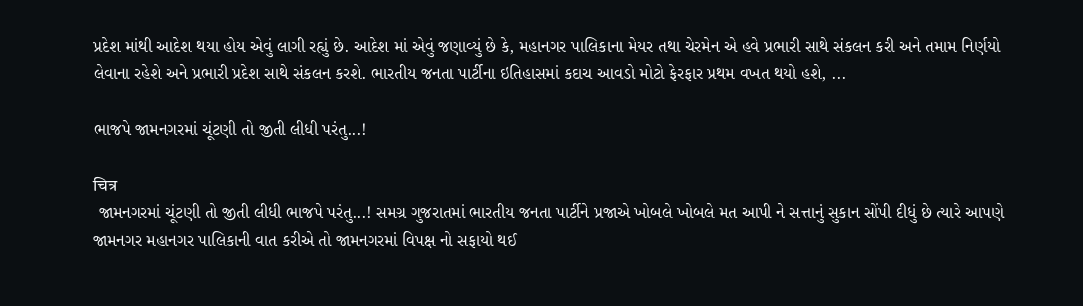પ્રદેશ માંથી આદેશ થયા હોય એવું લાગી રહ્યું છે. આદેશ માં એવું જણાવ્યું છે કે, મહાનગર પાલિકાના મેયર તથા ચેરમેન એ હવે પ્રભારી સાથે સંકલન કરી અને તમામ નિર્ણયો લેવાના રહેશે અને પ્રભારી પ્રદેશ સાથે સંકલન કરશે. ભારતીય જનતા પાર્ટીના ઇતિહાસમાં કદાચ આવડો મોટો ફેરફાર પ્રથમ વખત થયો હશે, ...

ભાજપે જામનગરમાં ચૂંટણી તો જીતી લીધી પરંતુ...!

चित्र
 જામનગરમાં ચૂંટણી તો જીતી લીધી ભાજપે પરંતુ...! સમગ્ર ગુજરાતમાં ભારતીય જનતા પાર્ટીને પ્રજાએ ખોબલે ખોબલે મત આપી ને સત્તાનું સુકાન સોંપી દીધું છે ત્યારે આપણે જામનગર મહાનગર પાલિકાની વાત કરીએ તો જામનગરમાં વિપક્ષ નો સફાયો થઈ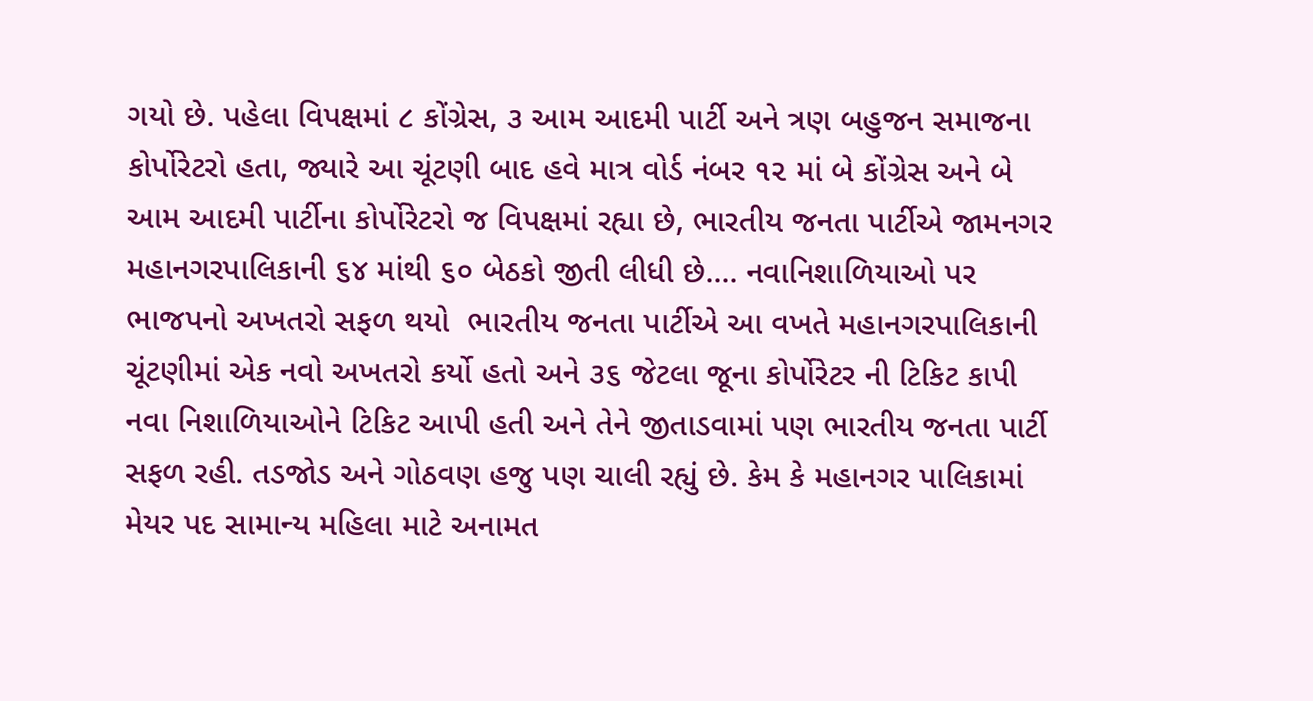ગયો છે. પહેલા વિપક્ષમાં ૮ કોંગ્રેસ, ૩ આમ આદમી પાર્ટી અને ત્રણ બહુજન સમાજના કોર્પોરેટરો હતા, જ્યારે આ ચૂંટણી બાદ હવે માત્ર વોર્ડ નંબર ૧૨ માં બે કોંગ્રેસ અને બે આમ આદમી પાર્ટીના કોર્પોરેટરો જ વિપક્ષમાં રહ્યા છે, ભારતીય જનતા પાર્ટીએ જામનગર મહાનગરપાલિકાની ૬૪ માંથી ૬૦ બેઠકો જીતી લીધી છે.... નવાનિશાળિયાઓ પર ભાજપનો અખતરો સફળ થયો  ભારતીય જનતા પાર્ટીએ આ વખતે મહાનગરપાલિકાની ચૂંટણીમાં એક નવો અખતરો કર્યો હતો અને ૩૬ જેટલા જૂના કોર્પોરેટર ની ટિકિટ કાપી નવા નિશાળિયાઓને ટિકિટ આપી હતી અને તેને જીતાડવામાં પણ ભારતીય જનતા પાર્ટી સફળ રહી. તડજોડ અને ગોઠવણ હજુ પણ ચાલી રહ્યું છે. કેમ કે મહાનગર પાલિકામાં મેયર પદ સામાન્ય મહિલા માટે અનામત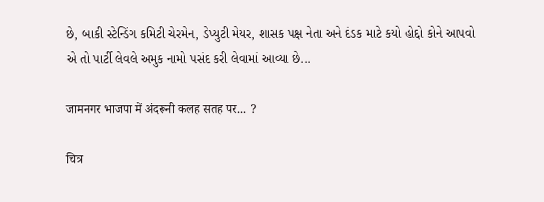છે, બાકી સ્ટેન્ડિંગ કમિટી ચેરમેન, ડેપ્યુટી મેયર, શાસક પક્ષ નેતા અને દંડક માટે કયો હોદ્દો કોને આપવો એ તો પાર્ટી લેવલે અમુક નામો પસંદ કરી લેવામાં આવ્યા છે...

जामनगर भाजपा में अंदरूनी कलह सतह पर... ?

चित्र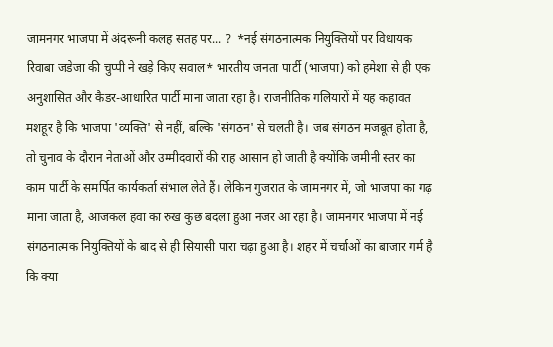जामनगर भाजपा में अंदरूनी कलह सतह पर... ?  *नई संगठनात्मक नियुक्तियों पर विधायक रिवाबा जडेजा की चुप्पी ने खड़े किए सवाल* भारतीय जनता पार्टी (भाजपा) को हमेशा से ही एक अनुशासित और कैडर-आधारित पार्टी माना जाता रहा है। राजनीतिक गलियारों में यह कहावत मशहूर है कि भाजपा 'व्यक्ति' से नहीं, बल्कि 'संगठन' से चलती है। जब संगठन मजबूत होता है, तो चुनाव के दौरान नेताओं और उम्मीदवारों की राह आसान हो जाती है क्योंकि जमीनी स्तर का काम पार्टी के समर्पित कार्यकर्ता संभाल लेते हैं। लेकिन गुजरात के जामनगर में, जो भाजपा का गढ़ माना जाता है, आजकल हवा का रुख कुछ बदला हुआ नजर आ रहा है। जामनगर भाजपा में नई संगठनात्मक नियुक्तियों के बाद से ही सियासी पारा चढ़ा हुआ है। शहर में चर्चाओं का बाजार गर्म है कि क्या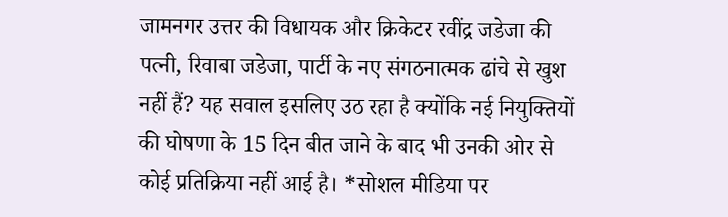जामनगर उत्तर की विधायक और क्रिकेटर रवींद्र जडेजा की पत्नी, रिवाबा जडेजा, पार्टी के नए संगठनात्मक ढांचे से खुश नहीं हैं? यह सवाल इसलिए उठ रहा है क्योंकि नई नियुक्तियों की घोषणा के 15 दिन बीत जाने के बाद भी उनकी ओर से कोई प्रतिक्रिया नहीं आई है। *सोशल मीडिया पर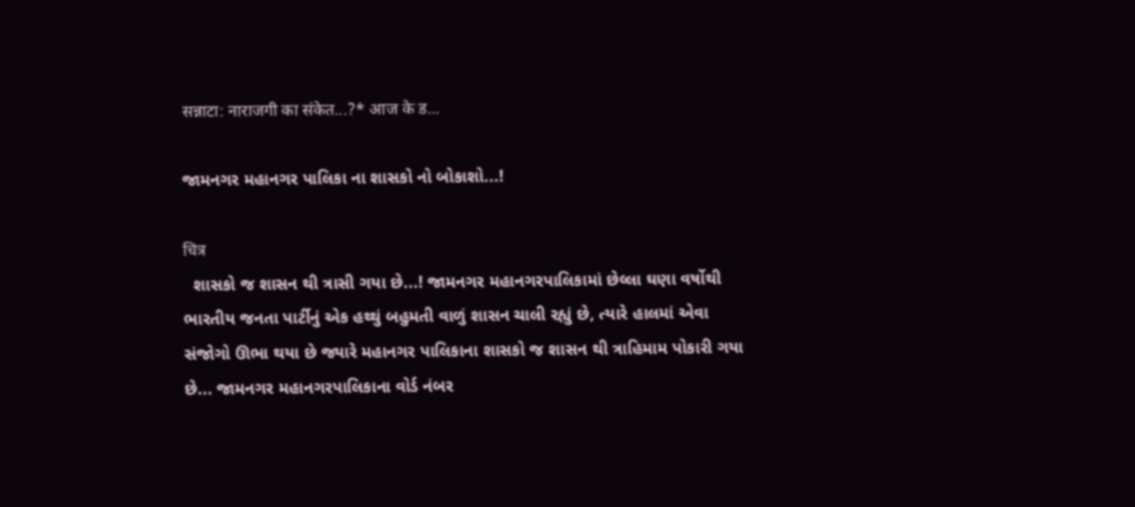सन्नाटा: नाराजगी का संकेत...?* आज के ड...

જામનગર મહાનગર પાલિકા ના શાસકો નો બોકાશો...!

चित्र
  શાસકો જ શાસન થી ત્રાસી ગયા છે...! જામનગર મહાનગરપાલિકામાં છેલ્લા ઘણા વર્ષોથી ભારતીય જનતા પાર્ટીનું એક હથ્થું બહુમતી વાળું શાસન ચાલી રહ્યું છે, ત્યારે હાલમાં એવા સંજોગો ઊભા થયા છે જ્યારે મહાનગર પાલિકાના શાસકો જ શાસન થી ત્રાહિમામ પોકારી ગયા છે... જામનગર મહાનગરપાલિકાના વોર્ડ નંબર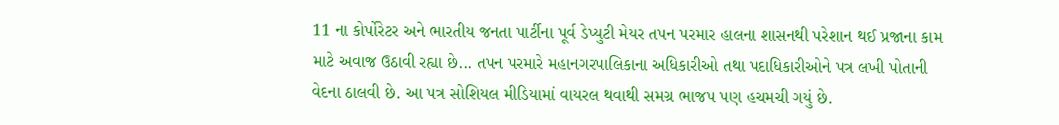11 ના કોર્પોરેટર અને ભારતીય જનતા પાર્ટીના પૂર્વ ડેપ્યુટી મેયર તપન પરમાર હાલના શાસનથી પરેશાન થઈ પ્રજાના કામ માટે અવાજ ઉઠાવી રહ્યા છે... તપન પરમારે મહાનગરપાલિકાના અધિકારીઓ તથા પદાધિકારીઓને પત્ર લખી પોતાની વેદના ઠાલવી છે. આ પત્ર સોશિયલ મીડિયામાં વાયરલ થવાથી સમગ્ર ભાજપ પણ હચમચી ગયું છે.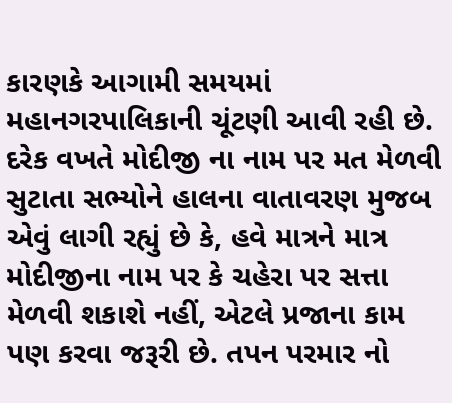કારણકે આગામી સમયમાં મહાનગરપાલિકાની ચૂંટણી આવી રહી છે. દરેક વખતે મોદીજી ના નામ પર મત મેળવી સુટાતા સભ્યોને હાલના વાતાવરણ મુજબ એવું લાગી રહ્યું છે કે, હવે માત્રને માત્ર મોદીજીના નામ પર કે ચહેરા પર સત્તા મેળવી શકાશે નહીં, એટલે પ્રજાના કામ પણ કરવા જરૂરી છે. તપન પરમાર નો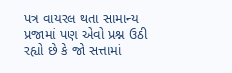પત્ર વાયરલ થતા સામાન્ય પ્રજામાં પણ એવો પ્રશ્ન ઉઠી રહ્યો છે કે જો સત્તામાં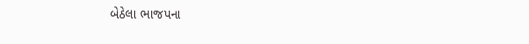બેઠેલા ભાજપના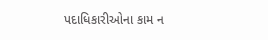પદાધિકારીઓના કામ ન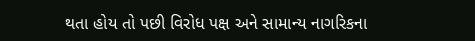થતા હોય તો પછી વિરોધ પક્ષ અને સામાન્ય નાગરિકના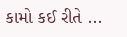કામો કઈ રીતે ...